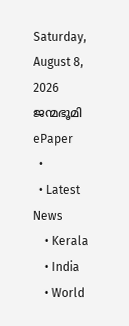Saturday, August 8, 2026
ജന്മഭൂമി
ePaper
  •
  • Latest News
    • Kerala
    • India
    • World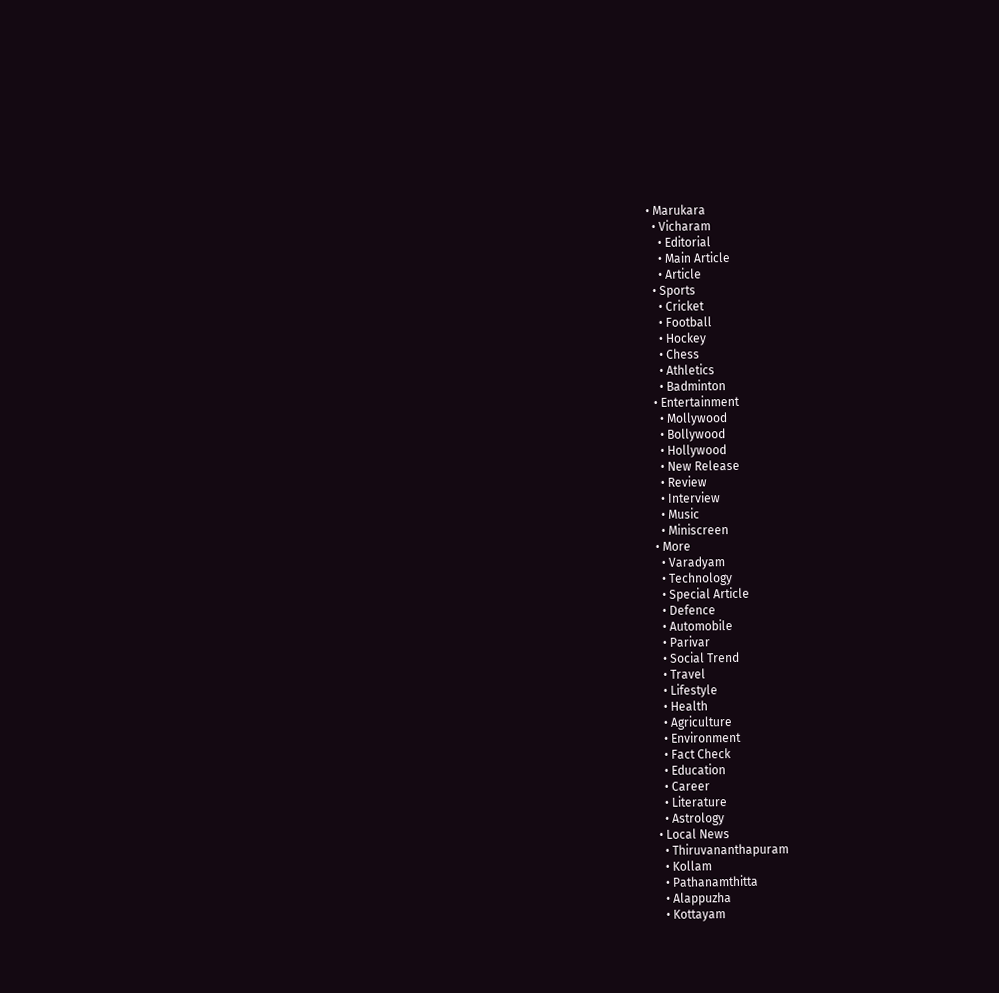• Marukara
  • Vicharam
    • Editorial
    • Main Article
    • Article
  • Sports
    • Cricket
    • Football
    • Hockey
    • Chess
    • Athletics
    • Badminton
  • Entertainment
    • Mollywood
    • Bollywood
    • Hollywood
    • New Release
    • Review
    • Interview
    • Music
    • Miniscreen
  • More
    • Varadyam
    • Technology
    • Special Article
    • Defence
    • Automobile
    • Parivar
    • Social Trend
    • Travel
    • Lifestyle
    • Health
    • Agriculture
    • Environment
    • Fact Check
    • Education
    • Career
    • Literature
    • Astrology
  • Local News
    • Thiruvananthapuram
    • Kollam
    • Pathanamthitta
    • Alappuzha
    • Kottayam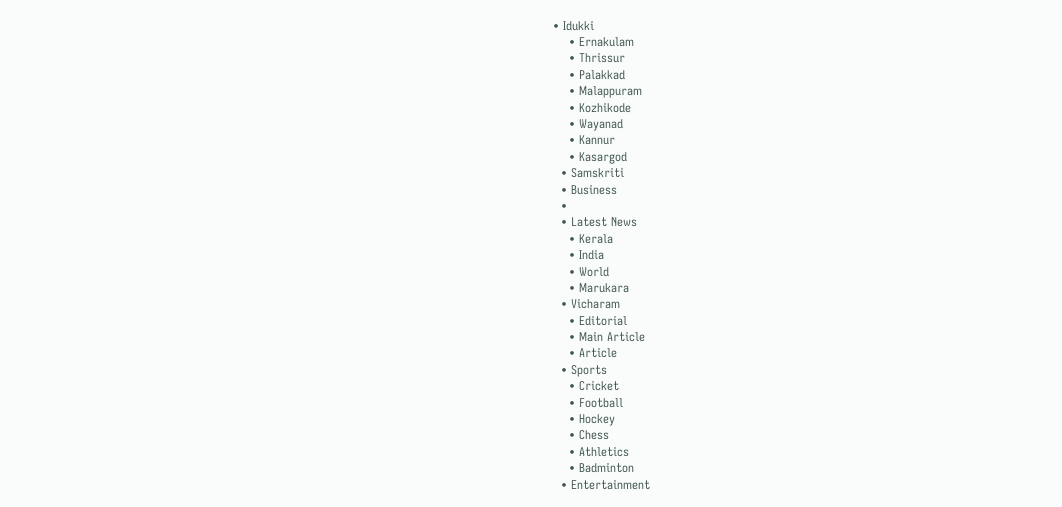• Idukki
    • Ernakulam
    • Thrissur
    • Palakkad
    • Malappuram
    • Kozhikode
    • Wayanad
    • Kannur
    • Kasargod
  • Samskriti
  • Business
  •
  • Latest News
    • Kerala
    • India
    • World
    • Marukara
  • Vicharam
    • Editorial
    • Main Article
    • Article
  • Sports
    • Cricket
    • Football
    • Hockey
    • Chess
    • Athletics
    • Badminton
  • Entertainment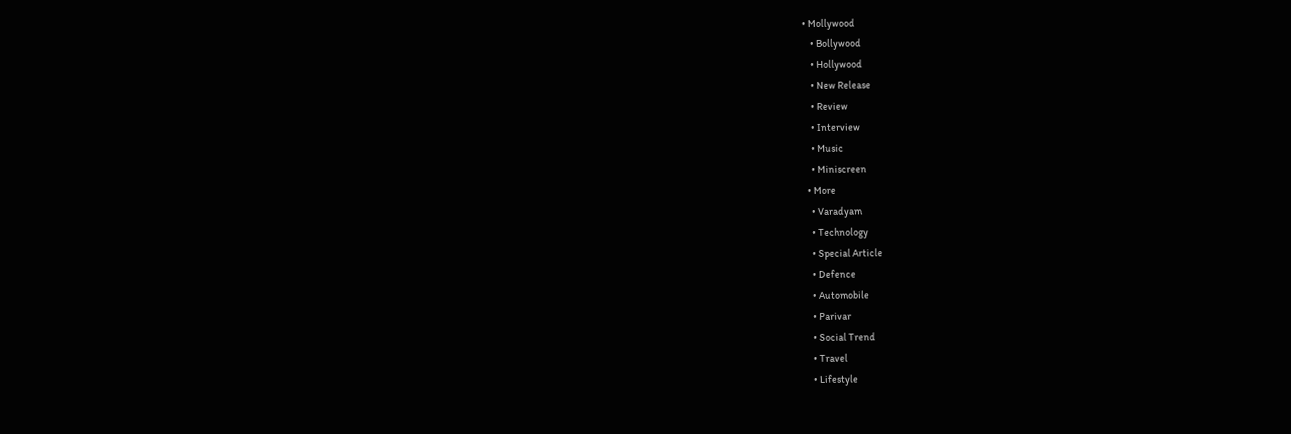• Mollywood
    • Bollywood
    • Hollywood
    • New Release
    • Review
    • Interview
    • Music
    • Miniscreen
  • More
    • Varadyam
    • Technology
    • Special Article
    • Defence
    • Automobile
    • Parivar
    • Social Trend
    • Travel
    • Lifestyle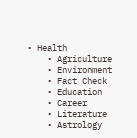• Health
    • Agriculture
    • Environment
    • Fact Check
    • Education
    • Career
    • Literature
    • Astrology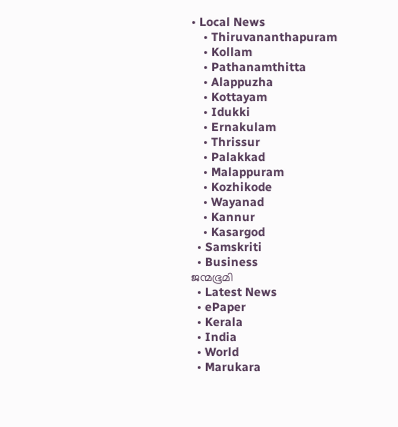• Local News
    • Thiruvananthapuram
    • Kollam
    • Pathanamthitta
    • Alappuzha
    • Kottayam
    • Idukki
    • Ernakulam
    • Thrissur
    • Palakkad
    • Malappuram
    • Kozhikode
    • Wayanad
    • Kannur
    • Kasargod
  • Samskriti
  • Business
ജന്മഭൂമി
  • Latest News
  • ePaper
  • Kerala
  • India
  • World
  • Marukara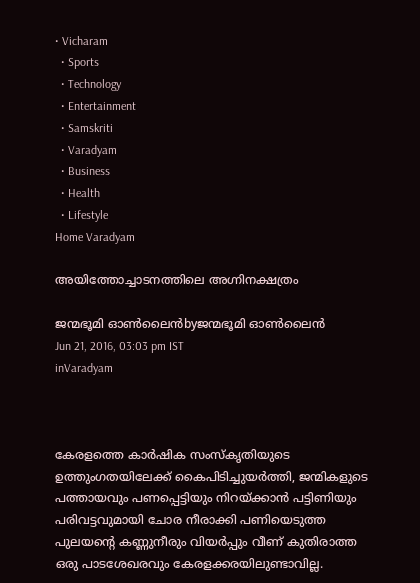• Vicharam
  • Sports
  • Technology
  • Entertainment
  • Samskriti
  • Varadyam
  • Business
  • Health
  • Lifestyle
Home Varadyam

അയിത്തോച്ചാടനത്തിലെ അഗ്നിനക്ഷത്രം

ജന്മഭൂമി ഓണ്‍ലൈന്‍byജന്മഭൂമി ഓണ്‍ലൈന്‍
Jun 21, 2016, 03:03 pm IST
inVaradyam



കേരളത്തെ കാര്‍ഷിക സംസ്‌കൃതിയുടെ ഉത്തുംഗതയിലേക്ക് കൈപിടിച്ചുയര്‍ത്തി, ജന്മികളുടെ പത്തായവും പണപ്പെട്ടിയും നിറയ്‌ക്കാന്‍ പട്ടിണിയും പരിവട്ടവുമായി ചോര നീരാക്കി പണിയെടുത്ത പുലയന്റെ കണ്ണുനീരും വിയര്‍പ്പും വീണ് കുതിരാത്ത ഒരു പാടശേഖരവും കേരളക്കരയിലുണ്ടാവില്ല.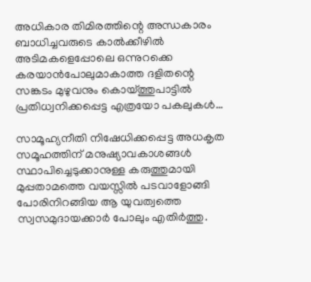അധികാര തിമിരത്തിന്റെ അന്ധകാരം ബാധിച്ചവരുടെ കാല്‍ക്കീഴില്‍ അടിമകളെപ്പോലെ ഒന്നുറക്കെ കരയാന്‍പോലുമാകാത്ത ദളിതന്റെ സങ്കടം മുഴുവനും കൊയ്‌ത്തുപാട്ടില്‍ പ്രതിധ്വനിക്കപ്പെട്ട എത്രയോ പകലുകള്‍…

സാമൂഹ്യനീതി നിഷേധിക്കപ്പെട്ട അധകൃത സമൂഹത്തിന് മനുഷ്യാവകാശങ്ങള്‍ സ്ഥാപിച്ചെടുക്കാനുള്ള കരുത്തുമായി മുപ്പതാമത്തെ വയസ്സില്‍ പടവാളോങ്ങി പോരിനിറങ്ങിയ ആ യുവത്വത്തെ സ്വസമുദായക്കാര്‍ പോലും എതിര്‍ത്തു.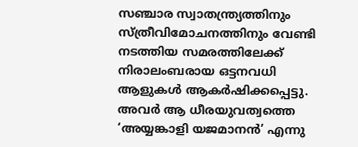സഞ്ചാര സ്വാതന്ത്ര്യത്തിനും സ്ത്രീവിമോചനത്തിനും വേണ്ടി നടത്തിയ സമരത്തിലേക്ക് നിരാലംബരായ ഒട്ടനവധി ആളുകള്‍ ആകര്‍ഷിക്കപ്പെട്ടു. അവര്‍ ആ ധീരയുവത്വത്തെ ‘അയ്യങ്കാളി യജമാനന്‍’ എന്നു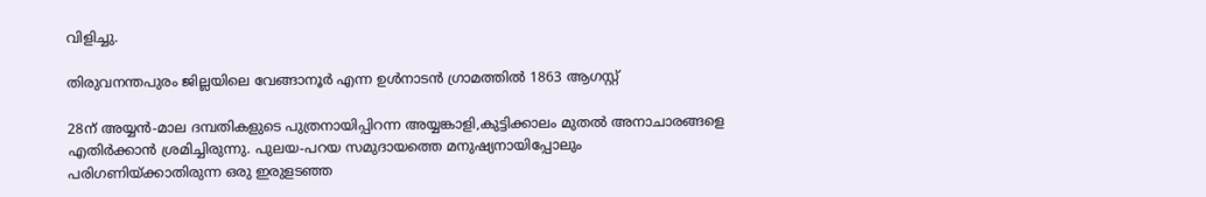വിളിച്ചു.

തിരുവനന്തപുരം ജില്ലയിലെ വേങ്ങാനൂര്‍ എന്ന ഉള്‍നാടന്‍ ഗ്രാമത്തില്‍ 1863 ആഗസ്റ്റ്

28ന് അയ്യന്‍-മാല ദമ്പതികളുടെ പുത്രനായിപ്പിറന്ന അയ്യങ്കാളി,കുട്ടിക്കാലം മുതല്‍ അനാചാരങ്ങളെ എതിര്‍ക്കാന്‍ ശ്രമിച്ചിരുന്നു. പുലയ-പറയ സമുദായത്തെ മനുഷ്യനായിപ്പോലും പരിഗണിയ്‌ക്കാതിരുന്ന ഒരു ഇരുളടഞ്ഞ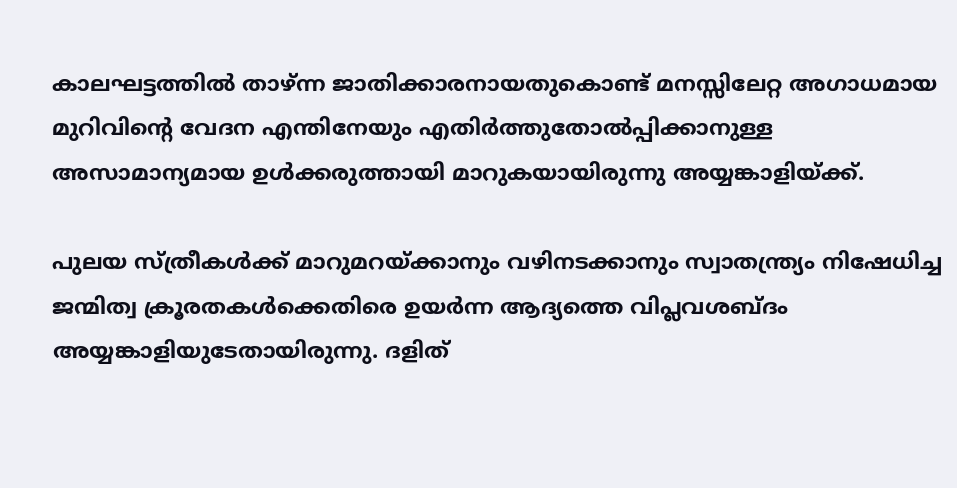കാലഘട്ടത്തില്‍ താഴ്ന്ന ജാതിക്കാരനായതുകൊണ്ട് മനസ്സിലേറ്റ അഗാധമായ മുറിവിന്റെ വേദന എന്തിനേയും എതിര്‍ത്തുതോല്‍പ്പിക്കാനുള്ള അസാമാന്യമായ ഉള്‍ക്കരുത്തായി മാറുകയായിരുന്നു അയ്യങ്കാളിയ്‌ക്ക്.

പുലയ സ്ത്രീകള്‍ക്ക് മാറുമറയ്‌ക്കാനും വഴിനടക്കാനും സ്വാതന്ത്ര്യം നിഷേധിച്ച ജന്മിത്വ ക്രൂരതകള്‍ക്കെതിരെ ഉയര്‍ന്ന ആദ്യത്തെ വിപ്ലവശബ്ദം അയ്യങ്കാളിയുടേതായിരുന്നു. ദളിത്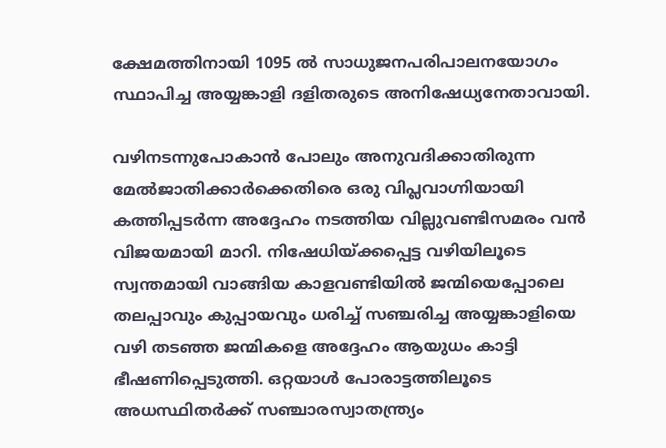ക്ഷേമത്തിനായി 1095 ല്‍ സാധുജനപരിപാലനയോഗം സ്ഥാപിച്ച അയ്യങ്കാളി ദളിതരുടെ അനിഷേധ്യനേതാവായി.

വഴിനടന്നുപോകാന്‍ പോലും അനുവദിക്കാതിരുന്ന മേല്‍ജാതിക്കാര്‍ക്കെതിരെ ഒരു വിപ്ലവാഗ്നിയായി കത്തിപ്പടര്‍ന്ന അദ്ദേഹം നടത്തിയ വില്ലുവണ്ടിസമരം വന്‍ വിജയമായി മാറി. നിഷേധിയ്‌ക്കപ്പെട്ട വഴിയിലൂടെ സ്വന്തമായി വാങ്ങിയ കാളവണ്ടിയില്‍ ജന്മിയെപ്പോലെ തലപ്പാവും കുപ്പായവും ധരിച്ച് സഞ്ചരിച്ച അയ്യങ്കാളിയെ വഴി തടഞ്ഞ ജന്മികളെ അദ്ദേഹം ആയുധം കാട്ടി ഭീഷണിപ്പെടുത്തി. ഒറ്റയാള്‍ പോരാട്ടത്തിലൂടെ അധസ്ഥിതര്‍ക്ക് സഞ്ചാരസ്വാതന്ത്ര്യം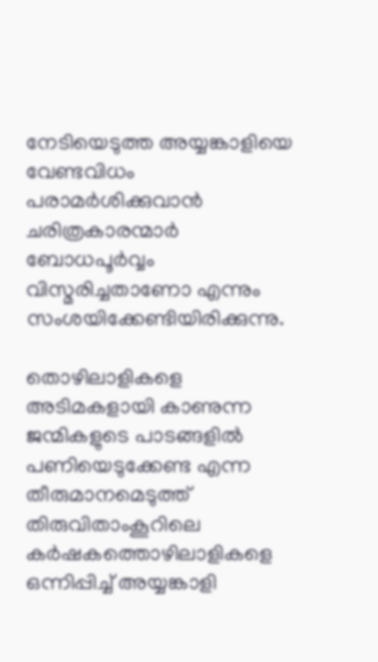നേടിയെടുത്ത അയ്യങ്കാളിയെ വേണ്ടവിധം പരാമര്‍ശിക്കുവാന്‍ ചരിത്രകാരന്മാര്‍ ബോധപൂര്‍വ്വം വിസ്മരിച്ചതാണോ എന്നും സംശയിക്കേണ്ടിയിരിക്കുന്നു.

തൊഴിലാളികളെ അടിമകളായി കാണുന്ന ജന്മികളുടെ പാടങ്ങളില്‍ പണിയെടുക്കേണ്ട എന്ന തീരുമാനമെടുത്ത് തിരുവിതാംകൂറിലെ കര്‍ഷകത്തൊഴിലാളികളെ ഒന്നിപ്പിച്ച് അയ്യങ്കാളി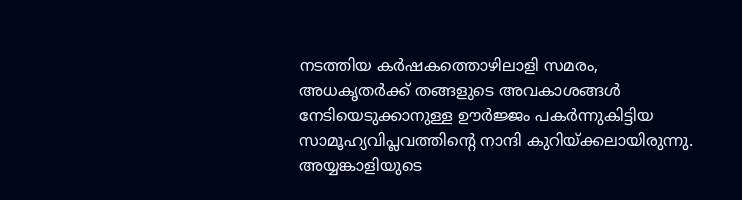നടത്തിയ കര്‍ഷകത്തൊഴിലാളി സമരം, അധകൃതര്‍ക്ക് തങ്ങളുടെ അവകാശങ്ങള്‍ നേടിയെടുക്കാനുള്ള ഊര്‍ജ്ജം പകര്‍ന്നുകിട്ടിയ സാമൂഹ്യവിപ്ലവത്തിന്റെ നാന്ദി കുറിയ്‌ക്കലായിരുന്നു. അയ്യങ്കാളിയുടെ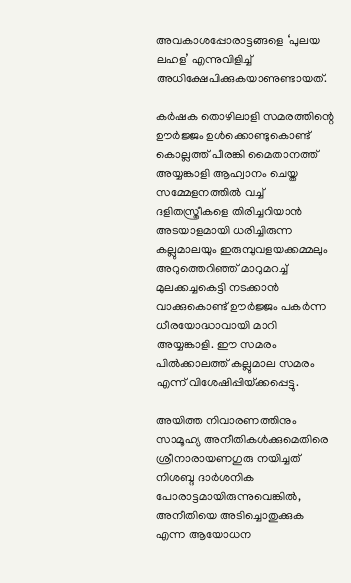അവകാശപ്പോരാട്ടങ്ങളെ ‘പുലയ ലഹള’ എന്നുവിളിച്ച് അധിക്ഷേപിക്കുകയാണുണ്ടായത്.

കര്‍ഷക തൊഴിലാളി സമരത്തിന്റെ ഊര്‍ജ്ജം ഉള്‍ക്കൊണ്ടുകൊണ്ട് കൊല്ലത്ത് പീരങ്കി മൈതാനത്ത് അയ്യങ്കാളി ആഹ്വാനം ചെയ്ത സമ്മേളനത്തില്‍ വച്ച് ദളിതസ്ത്രീകളെ തിരിച്ചറിയാന്‍ അടയാളമായി ധരിച്ചിരുന്ന കല്ലുമാലയും ഇരുമ്പുവളയക്കമ്മലും അറുത്തെറിഞ്ഞ് മാറുമറച്ച് മുലക്കച്ചകെട്ടി നടക്കാന്‍ വാക്കുകൊണ്ട് ഊര്‍ജ്ജം പകര്‍ന്ന ധീരയോദ്ധാവായി മാറി അയ്യങ്കാളി. ഈ സമരം പില്‍ക്കാലത്ത് കല്ലുമാല സമരം എന്ന് വിശേഷിപ്പിയ്‌ക്കപ്പെട്ടു.

അയിത്ത നിവാരണത്തിനും സാമൂഹ്യ അനീതികള്‍ക്കുമെതിരെ ശ്രീനാരായണഗുരു നയിച്ചത് നിശബ്ദ ദാര്‍ശനിക പോരാട്ടമായിരുന്നുവെങ്കില്‍, അനീതിയെ അടിച്ചൊതുക്കുക എന്ന ആയോധന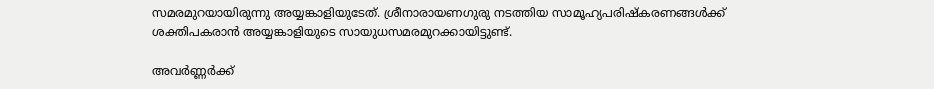സമരമുറയായിരുന്നു അയ്യങ്കാളിയുടേത്. ശ്രീനാരായണഗുരു നടത്തിയ സാമൂഹ്യപരിഷ്‌കരണങ്ങള്‍ക്ക് ശക്തിപകരാന്‍ അയ്യങ്കാളിയുടെ സായുധസമരമുറക്കായിട്ടുണ്ട്.

അവര്‍ണ്ണര്‍ക്ക്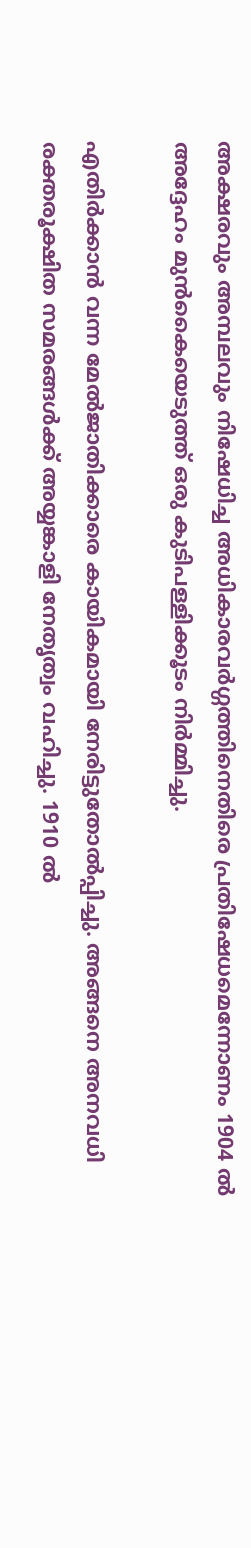അക്ഷരവും അമ്പലവും നിഷേധിച്ച അധികാരവര്‍ഗ്ഗത്തിനെതിരെ പ്രതിഷേധമെന്നോണം 1904 ല്‍ അദ്ദേഹം മുന്‍കൈയെടുത്ത് ഒരു കുടിപള്ളിക്കൂടം നിര്‍മ്മിച്ചു.

എതിര്‍ക്കാന്‍ വന്ന മേല്‍ജാതിക്കാരെ കായികമായി നേരിട്ടുതോല്‍പ്പിച്ചു. അങ്ങനെ അനവധി രക്തരൂക്ഷിത സമരങ്ങള്‍ക്ക് അയ്യങ്കാളി നേതൃത്വം വഹിച്ചു. 1910 ല്‍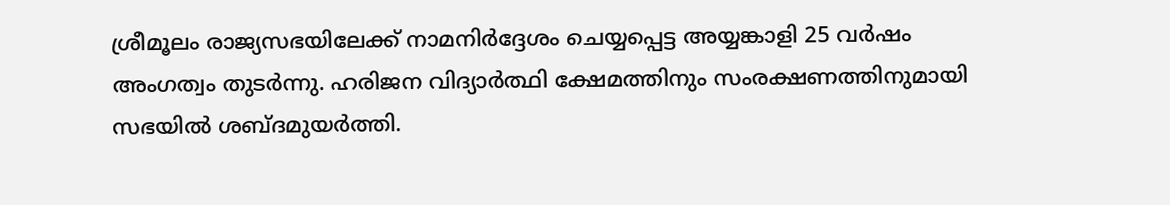ശ്രീമൂലം രാജ്യസഭയിലേക്ക് നാമനിര്‍ദ്ദേശം ചെയ്യപ്പെട്ട അയ്യങ്കാളി 25 വര്‍ഷം അംഗത്വം തുടര്‍ന്നു. ഹരിജന വിദ്യാര്‍ത്ഥി ക്ഷേമത്തിനും സംരക്ഷണത്തിനുമായി സഭയില്‍ ശബ്ദമുയര്‍ത്തി.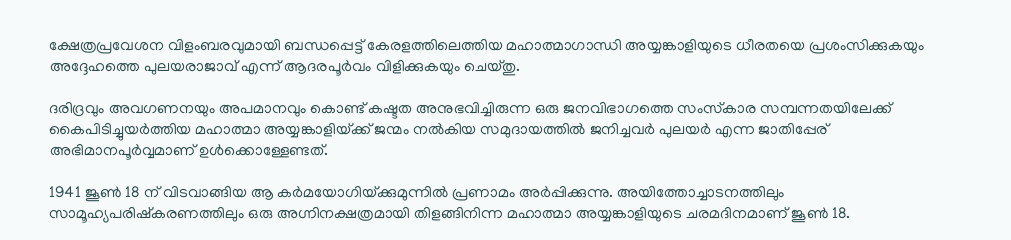ക്ഷേത്രപ്രവേശന വിളംബരവുമായി ബന്ധപ്പെട്ട് കേരളത്തിലെത്തിയ മഹാത്മാഗാന്ധി അയ്യങ്കാളിയുടെ ധീരതയെ പ്രശംസിക്കുകയും അദ്ദേഹത്തെ പുലയരാജാവ് എന്ന് ആദരപൂര്‍വം വിളിക്കുകയും ചെയ്തു.

ദരിദ്രവും അവഗണനയും അപമാനവും കൊണ്ട് കഷ്ടത അനുഭവിച്ചിരുന്ന ഒരു ജനവിഭാഗത്തെ സംസ്‌കാര സമ്പന്നതയിലേക്ക് കൈപിടിച്ചുയര്‍ത്തിയ മഹാത്മാ അയ്യങ്കാളിയ്‌ക്ക് ജന്മം നല്‍കിയ സമുദായത്തില്‍ ജനിച്ചവര്‍ പുലയര്‍ എന്ന ജാതിപ്പേര് അഭിമാനപൂര്‍വ്വമാണ് ഉള്‍ക്കൊള്ളേണ്ടത്.

1941 ജൂണ്‍ 18 ന് വിടവാങ്ങിയ ആ കര്‍മയോഗിയ്‌ക്കുമുന്നില്‍ പ്രണാമം അര്‍പ്പിക്കുന്നു. അയിത്തോച്ചാടനത്തിലും സാമൂഹ്യപരിഷ്‌കരണത്തിലും ഒരു അഗ്നിനക്ഷത്രമായി തിളങ്ങിനിന്ന മഹാത്മാ അയ്യങ്കാളിയുടെ ചരമദിനമാണ് ജൂണ്‍ 18.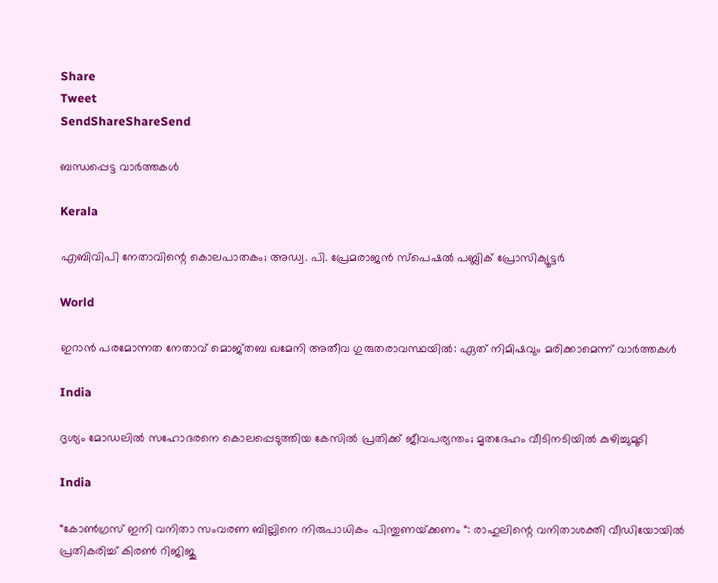Share
Tweet
SendShareShareSend

ബന്ധപ്പെട്ട വാര്‍ത്തകള്‍

Kerala

എബിവിപി നേതാവിന്റെ കൊലപാതകം; അഡ്വ. പി. പ്രേമരാജന്‍ സ്‌പെഷല്‍ പബ്ലിക് പ്രോസിക്യൂട്ടര്‍

World

ഇറാൻ പരമോന്നത നേതാവ് മൊജ്തബ ഖമേനി അതീവ ഗുരുതരാവസ്ഥയില്‍: ഏത് നിമിഷവും മരിക്കാമെന്ന് വാർത്തകൾ

India

ദൃശ്യം മോഡലിൽ സഹോദരനെ കൊലപ്പെടുത്തിയ കേസിൽ പ്രതിക്ക് ജീവപര്യന്തം; മൃതദേഹം വീടിനടിയിൽ കുഴിച്ചുമൂടി

India

“കോൺഗ്രസ് ഇനി വനിതാ സംവരണ ബില്ലിനെ നിരുപാധികം പിന്തുണയ്‌ക്കണം “: രാഹുലിന്റെ വനിതാശക്തി വീഡിയോയിൽ പ്രതികരിച്ച് കിരൺ റിജിജു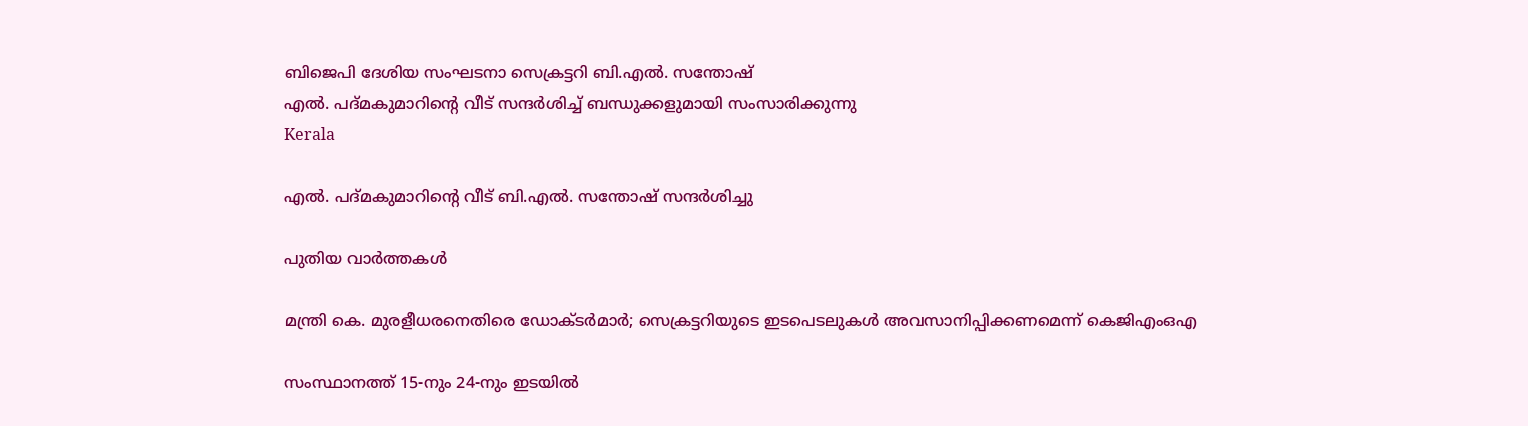ബിജെപി ദേശിയ സംഘടനാ സെക്രട്ടറി ബി.എല്‍. സന്തോഷ്
എല്‍. പദ്മകുമാറിന്റെ വീട് സന്ദര്‍ശിച്ച് ബന്ധുക്കളുമായി സംസാരിക്കുന്നു
Kerala

എല്‍. പദ്മകുമാറിന്റെ വീട് ബി.എല്‍. സന്തോഷ് സന്ദര്‍ശിച്ചു

പുതിയ വാര്‍ത്തകള്‍

മന്ത്രി കെ. മുരളീധരനെതിരെ ഡോക്ടര്‍മാര്‍; സെക്രട്ടറിയുടെ ഇടപെടലുകള്‍ അവസാനിപ്പിക്കണമെന്ന് കെജിഎംഒഎ

സംസ്ഥാനത്ത് 15-നും 24-നും ഇടയിൽ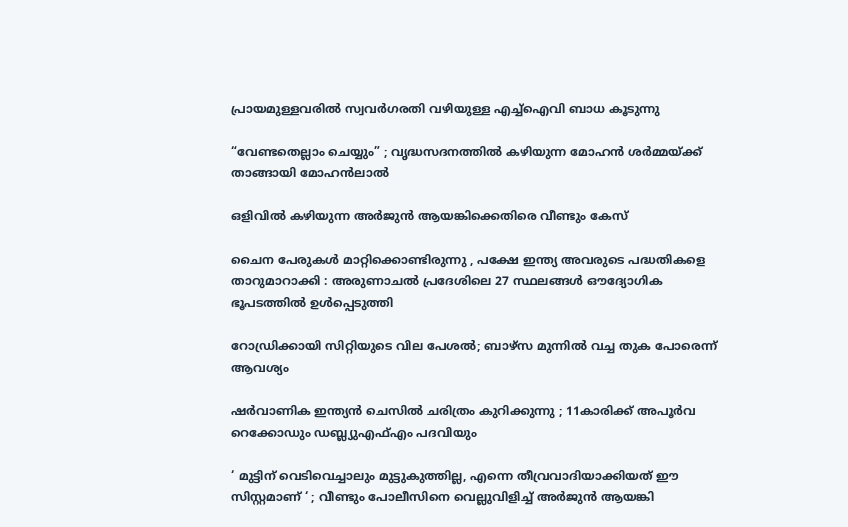പ്രായമുള്ളവരിൽ സ്വവർഗരതി വഴിയുള്ള എച്ച്ഐവി ബാധ കൂടുന്നു

“വേണ്ടതെല്ലാം ചെയ്യും” ; വൃദ്ധസദനത്തിൽ കഴിയുന്ന മോഹൻ ശർമ്മയ്‌ക്ക് താങ്ങായി മോഹൻലാൽ

ഒളിവില്‍ കഴിയുന്ന അർജുൻ ആയങ്കിക്കെതിരെ വീണ്ടും കേസ്

ചൈന പേരുകൾ മാറ്റിക്കൊണ്ടിരുന്നു , പക്ഷേ ഇന്ത്യ അവരുടെ പദ്ധതികളെ താറുമാറാക്കി : അരുണാചൽ പ്രദേശിലെ 27 സ്ഥലങ്ങൾ ഔദ്യോഗിക ഭൂപടത്തിൽ ഉൾപ്പെടുത്തി

റോഡ്രിക്കായി സിറ്റിയുടെ വില പേശല്‍; ബാഴ്‌സ മുന്നില്‍ വച്ച തുക പോരെന്ന് ആവശ്യം

ഷർവാണിക ഇന്ത്യൻ ചെസിൽ ചരിത്രം കുറിക്കുന്നു ; 11കാരിക്ക് അപൂർവ റെക്കോഡും ഡബ്ല്യുഎഫ്എം പദവിയും

‘ മുട്ടിന് വെടിവെച്ചാലും മുട്ടുകുത്തില്ല, എന്നെ തീവ്രവാദിയാക്കിയത് ഈ സിസ്റ്റമാണ് ‘ ; വീണ്ടും പോലീസിനെ വെല്ലുവിളിച്ച് അര്‍ജുന്‍ ആയങ്കി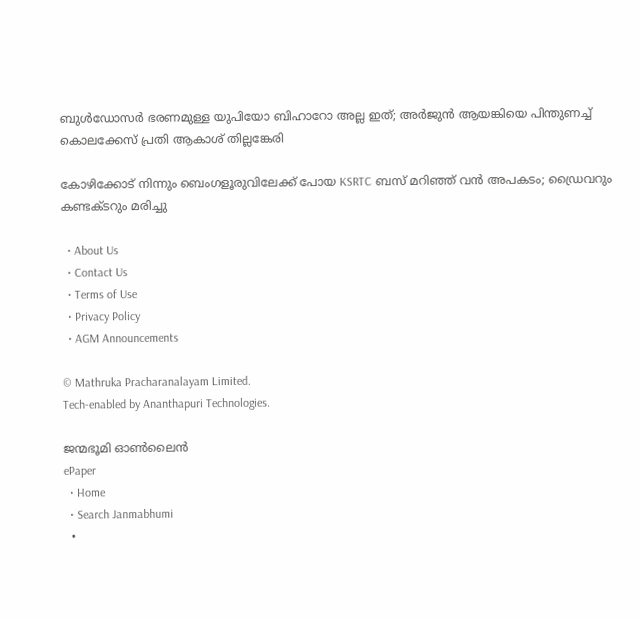ബുള്‍ഡോസര്‍ ഭരണമുള്ള യുപിയോ ബിഹാറോ അല്ല ഇത്; അര്‍ജുന്‍ ആയങ്കിയെ പിന്തുണച്ച് കൊലക്കേസ് പ്രതി ആകാശ് തില്ലങ്കേരി

കോഴിക്കോട് നിന്നും ബെംഗളൂരുവിലേക്ക് പോയ KSRTC ബസ് മറിഞ്ഞ് വൻ അപകടം; ഡ്രൈവറും കണ്ടക്ടറും മരിച്ചു

  • About Us
  • Contact Us
  • Terms of Use
  • Privacy Policy
  • AGM Announcements

© Mathruka Pracharanalayam Limited.
Tech-enabled by Ananthapuri Technologies.

ജന്മഭൂമി ഓണ്‍ലൈന്‍
ePaper
  • Home
  • Search Janmabhumi
  •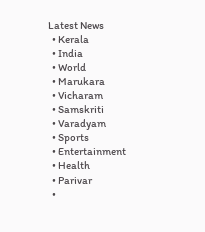Latest News
  • Kerala
  • India
  • World
  • Marukara
  • Vicharam
  • Samskriti
  • Varadyam
  • Sports
  • Entertainment
  • Health
  • Parivar
  •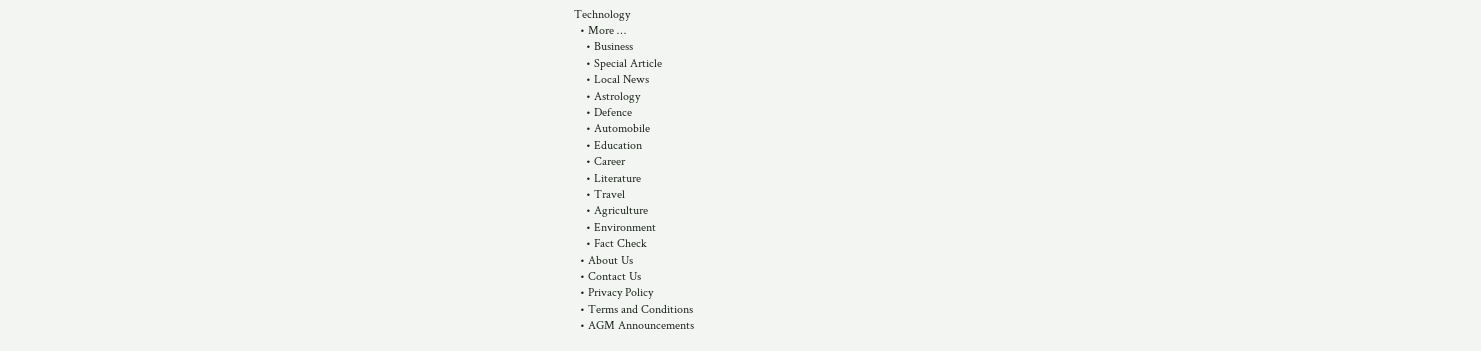Technology
  • More …
    • Business
    • Special Article
    • Local News
    • Astrology
    • Defence
    • Automobile
    • Education
    • Career
    • Literature
    • Travel
    • Agriculture
    • Environment
    • Fact Check
  • About Us
  • Contact Us
  • Privacy Policy
  • Terms and Conditions
  • AGM Announcements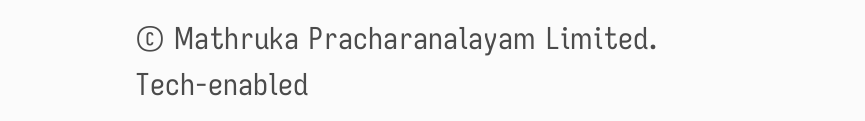© Mathruka Pracharanalayam Limited.
Tech-enabled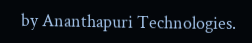by Ananthapuri Technologies.